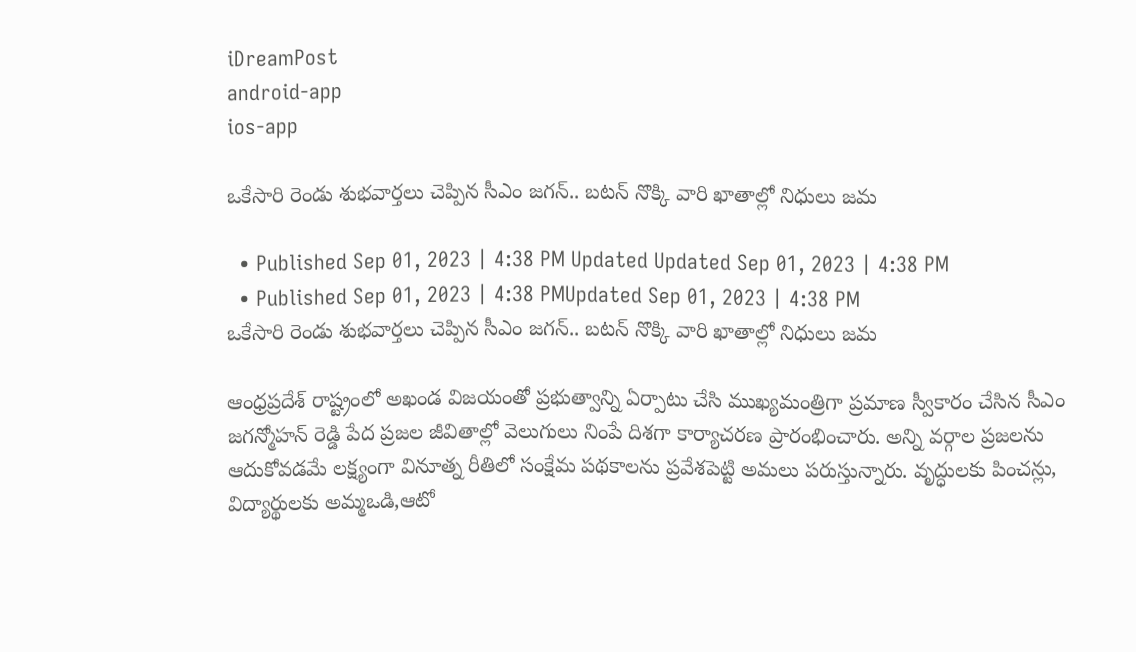iDreamPost
android-app
ios-app

ఒకేసారి రెండు శుభవార్తలు చెప్పిన సీఎం జగన్‌.. బటన్‌ నొక్కి వారి ఖాతాల్లో నిధులు జమ

  • Published Sep 01, 2023 | 4:38 PM Updated Updated Sep 01, 2023 | 4:38 PM
  • Published Sep 01, 2023 | 4:38 PMUpdated Sep 01, 2023 | 4:38 PM
ఒకేసారి రెండు శుభవార్తలు చెప్పిన సీఎం జగన్‌.. బటన్‌ నొక్కి వారి ఖాతాల్లో నిధులు జమ

ఆంధ్రప్రదేశ్ రాష్ట్రంలో అఖండ విజయంతో ప్రభుత్వాన్ని ఏర్పాటు చేసి ముఖ్యమంత్రిగా ప్రమాణ స్వీకారం చేసిన సీఎం జగన్మోహన్ రెడ్డి పేద ప్రజల జీవితాల్లో వెలుగులు నింపే దిశగా కార్యాచరణ ప్రారంభించారు. అన్ని వర్గాల ప్రజలను ఆదుకోవడమే లక్ష్యంగా వినూత్న రీతిలో సంక్షేమ పథకాలను ప్రవేశపెట్టి అమలు పరుస్తున్నారు. వృద్ధులకు పించన్లు, విద్యార్థులకు అమ్మఒడి,ఆటో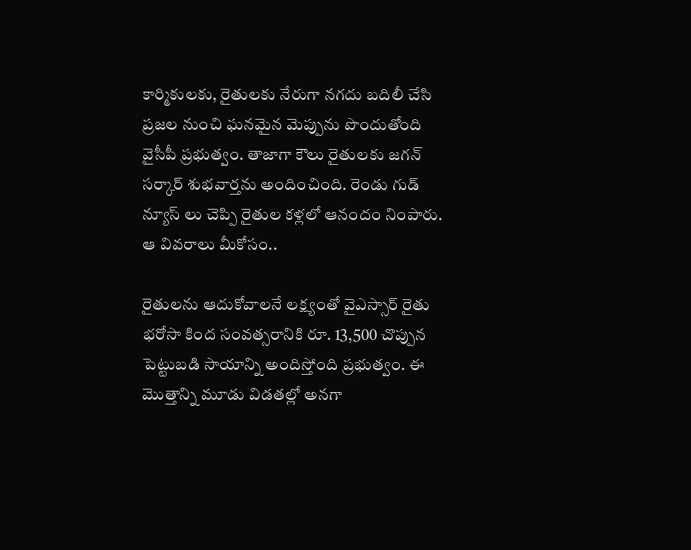కార్మికులకు, రైతులకు నేరుగా నగదు బదిలీ చేసి ప్రజల నుంచి ఘనమైన మెప్పును పొందుతోంది వైసీపీ ప్రభుత్వం. తాజాగా కౌలు రైతులకు జగన్ సర్కార్ శుభవార్తను అందించింది. రెండు గుడ్ న్యూస్ లు చెప్పి రైతుల కళ్లలో ఆనందం నింపారు. ఆ వివరాలు మీకోసం..

రైతులను ఆదుకోవాలనే లక్ష్యంతో వైఎస్సార్ రైతు భరోసా కింద సంవత్సరానికి రూ. 13,500 చొప్పున పెట్టుబడి సాయాన్ని అందిస్తోంది ప్రభుత్వం. ఈ మొత్తాన్ని మూడు విడతల్లో అనగా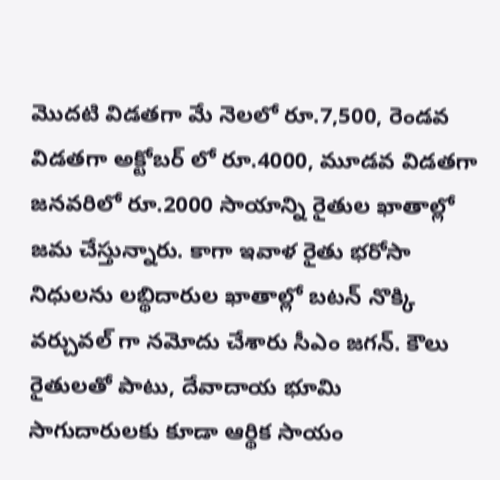మొదటి విడతగా మే నెలలో రూ.7,500, రెండవ విడతగా అక్టోబర్ లో రూ.4000, మూడవ విడతగా జనవరిలో రూ.2000 సాయాన్ని రైతుల ఖాతాల్లో జమ చేస్తున్నారు. కాగా ఇవాళ రైతు భరోసా నిధులను లబ్థిదారుల ఖాతాల్లో బటన్ నొక్కి వర్చువల్ గా నమోదు చేశారు సీఎం జగన్. కౌలు రైతులతో పాటు, దేవాదాయ భూమి సాగుదారులకు కూడా ఆర్థిక సాయం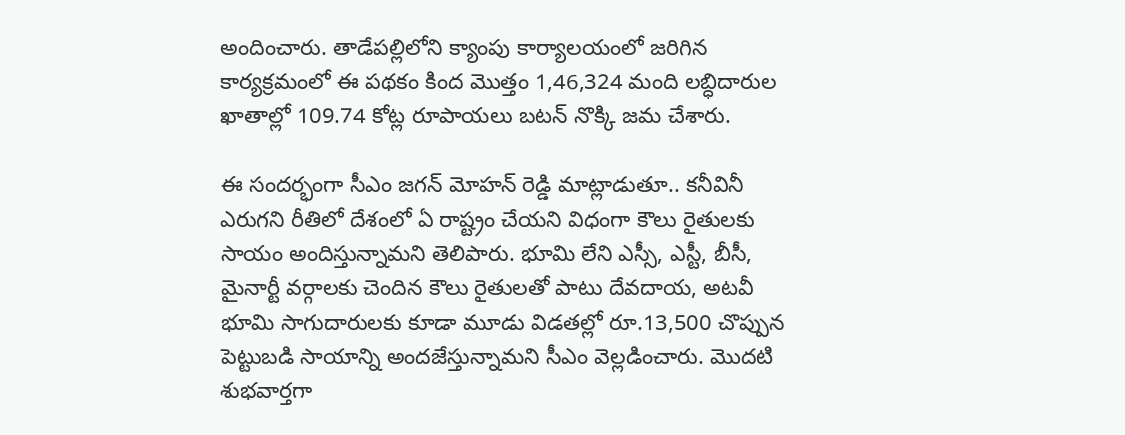అందించారు. తాడేపల్లిలోని క్యాంపు కార్యాలయంలో జరిగిన కార్యక్రమంలో ఈ పథకం కింద మొత్తం 1,46,324 మంది లబ్ధిదారుల ఖాతాల్లో 109.74 కోట్ల రూపాయలు బటన్‌ నొక్కి జమ చేశారు.

ఈ సందర్భంగా సీఎం జగన్ మోహన్ రెడ్డి మాట్లాడుతూ.. కనీవినీ ఎరుగని రీతిలో దేశంలో ఏ రాష్ట్రం చేయని విధంగా కౌలు రైతులకు సాయం అందిస్తున్నామని తెలిపారు. భూమి లేని ఎస్సీ, ఎస్టీ, బీసీ, మైనార్టీ వర్గాలకు చెందిన కౌలు రైతులతో పాటు దేవదాయ, అటవీ భూమి సాగుదారులకు కూడా మూడు విడతల్లో రూ.13,500 చొప్పున పెట్టుబడి సాయాన్ని అందజేస్తున్నామని సీఎం వెల్లడించారు. మొదటి శుభవార్తగా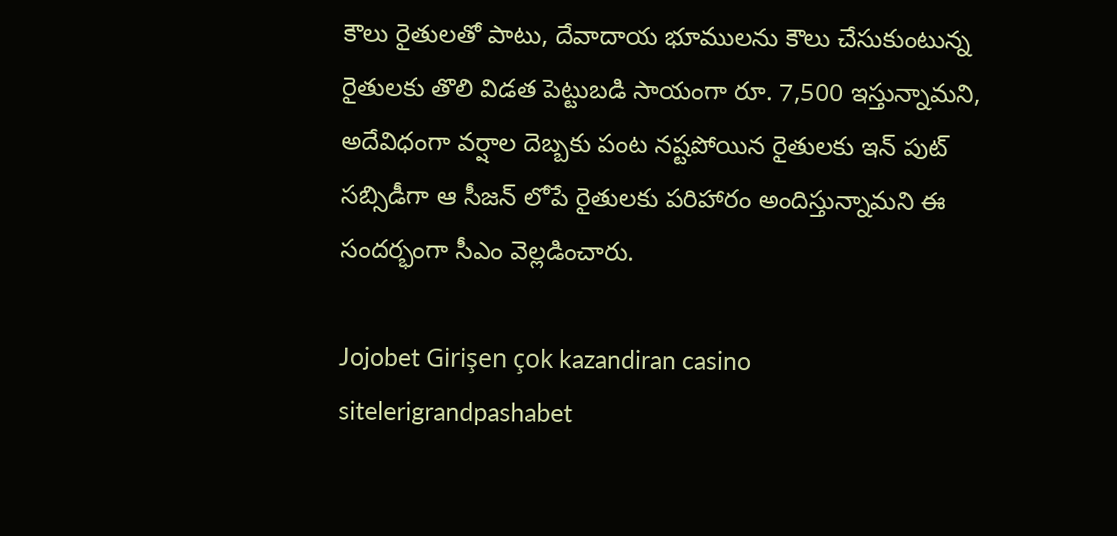కౌలు రైతులతో పాటు, దేవాదాయ భూములను కౌలు చేసుకుంటున్న రైతులకు తొలి విడత పెట్టుబడి సాయంగా రూ. 7,500 ఇస్తున్నామని, అదేవిధంగా వర్షాల దెబ్బకు పంట నష్టపోయిన రైతులకు ఇన్ పుట్ సబ్సిడీగా ఆ సీజన్ లోపే రైతులకు పరిహారం అందిస్తున్నామని ఈ సందర్భంగా సీఎం వెల్లడించారు.

Jojobet Girişen çok kazandiran casino sitelerigrandpashabet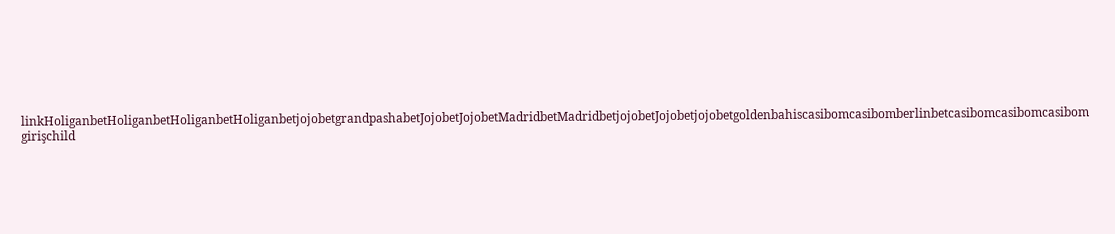linkHoliganbetHoliganbetHoliganbetHoliganbetjojobetgrandpashabetJojobetJojobetMadridbetMadridbetjojobetJojobetjojobetgoldenbahiscasibomcasibomberlinbetcasibomcasibomcasibom girişchild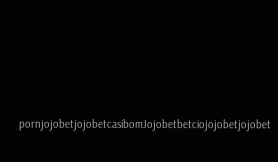pornjojobetjojobetcasibomJojobetbetciojojobetjojobet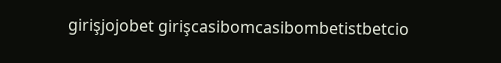girişjojobet girişcasibomcasibombetistbetcio